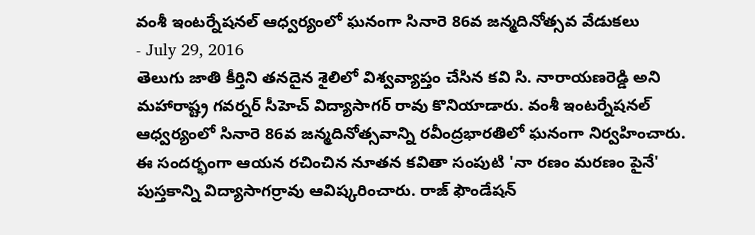వంశీ ఇంటర్నేషనల్ ఆధ్వర్యంలో ఘనంగా సినారె 86వ జన్మదినోత్సవ వేడుకలు
- July 29, 2016
తెలుగు జాతి కీర్తిని తనదైన శైలిలో విశ్వవ్యాప్తం చేసిన కవి సి. నారాయణరెడ్డి అని మహారాష్ట్ర గవర్నర్ సీహెచ్ విద్యాసాగర్ రావు కొనియాడారు. వంశీ ఇంటర్నేషనల్ ఆధ్వర్యంలో సినారె 86వ జన్మదినోత్సవాన్ని రవీంద్రభారతిలో ఘనంగా నిర్వహించారు. ఈ సందర్భంగా ఆయన రచించిన నూతన కవితా సంపుటి 'నా రణం మరణం పైనే' పుస్తకాన్ని విద్యాసాగర్రావు ఆవిష్కరించారు. రాజ్ ఫౌండేషన్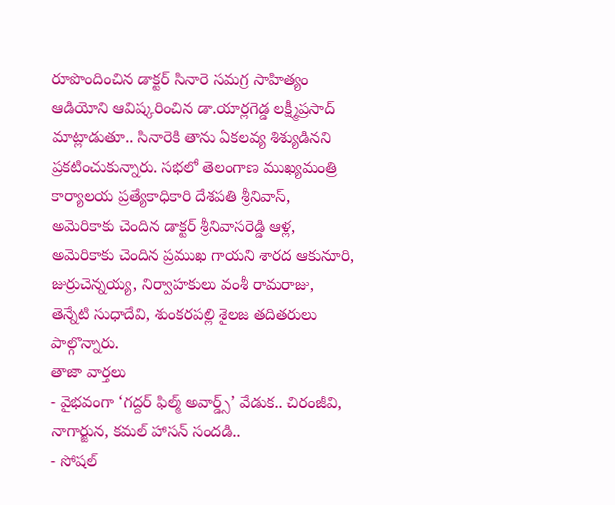రూపొందించిన డాక్టర్ సినారె సమగ్ర సాహిత్యం ఆడియోని ఆవిష్కరించిన డా.యార్లగెడ్డ లక్ష్మీప్రసాద్ మాట్లాడుతూ.. సినారెకి తాను ఏకలవ్య శిశ్యుడినని ప్రకటించుకున్నారు. సభలో తెలంగాణ ముఖ్యమంత్రి కార్యాలయ ప్రత్యేకాధికారి దేశపతి శ్రీనివాస్, అమెరికాకు చెందిన డాక్టర్ శ్రీనివాసరెడ్డి ఆళ్ల, అమెరికాకు చెందిన ప్రముఖ గాయని శారద ఆకునూరి, జుర్రుచెన్నయ్య, నిర్వాహకులు వంశీ రామరాజు, తెన్నేటి సుధాదేవి, శుంకరపల్లి శైలజ తదితరులు పాల్గొన్నారు.
తాజా వార్తలు
- వైభవంగా ‘గద్దర్ ఫిల్మ్ అవార్డ్స్’ వేడుక.. చిరంజీవి, నాగార్జున, కమల్ హాసన్ సందడి..
- సోషల్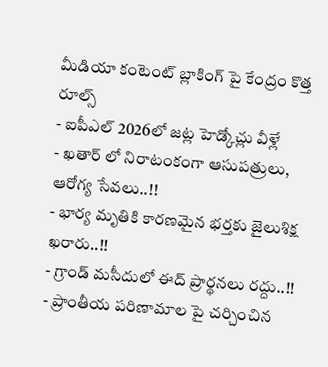మీడియా కంటెంట్ బ్లాకింగ్ పై కేంద్రం కొత్త రూల్స్
- ఐపీఎల్ 2026లో జట్ల హెడ్కోచ్లు వీళ్లే
- ఖతార్ లో నిరాటంకంగా ఆసుపత్రులు, ఆరోగ్య సేవలు..!!
- భార్య మృతికి కారణమైన భర్తకు జైలుశిక్ష ఖరారు..!!
- గ్రాండ్ మసీదులో ఈద్ ప్రార్థనలు రద్దు..!!
- ప్రాంతీయ పరిణామాల పై చర్చించిన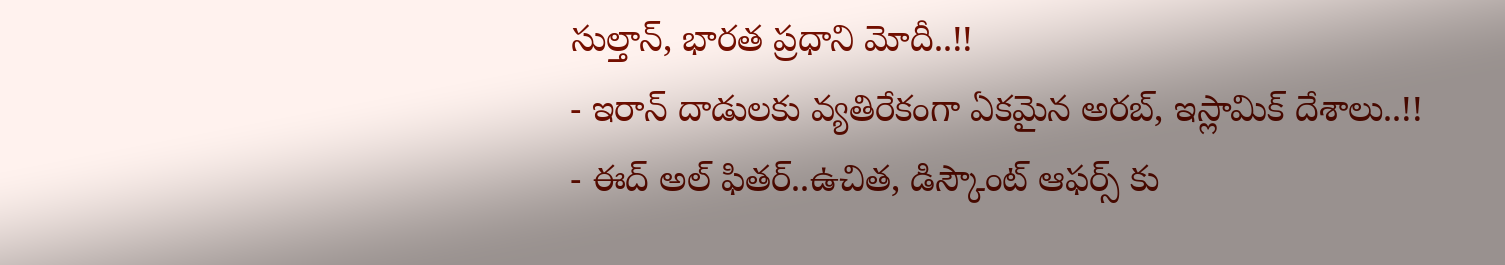సుల్తాన్, భారత ప్రధాని మోదీ..!!
- ఇరాన్ దాడులకు వ్యతిరేకంగా ఏకమైన అరబ్, ఇస్లామిక్ దేశాలు..!!
- ఈద్ అల్ ఫితర్..ఉచిత, డిస్కౌంట్ ఆఫర్స్ కు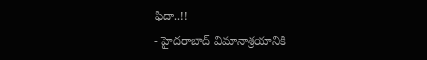ఫిదా..!!
- హైదరాబాద్ విమానాశ్రయానికి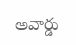అవార్డు